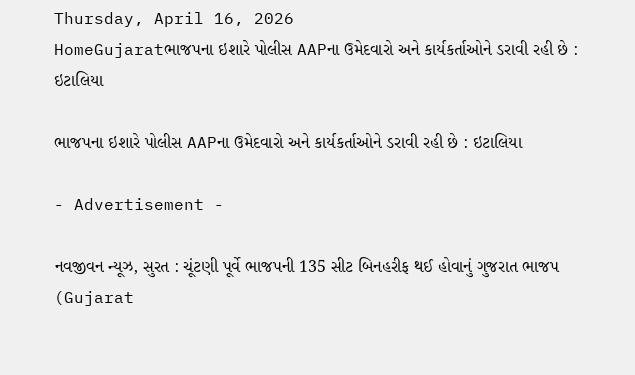Thursday, April 16, 2026
HomeGujaratભાજપના ઇશારે પોલીસ AAPના ઉમેદવારો અને કાર્યકર્તાઓને ડરાવી રહી છે : ઇટાલિયા

ભાજપના ઇશારે પોલીસ AAPના ઉમેદવારો અને કાર્યકર્તાઓને ડરાવી રહી છે : ઇટાલિયા

- Advertisement -

નવજીવન ન્યૂઝ, સુરત : ચૂંટણી પૂર્વે ભાજપની 135 સીટ બિનહરીફ થઈ હોવાનું ગુજરાત ભાજપ (Gujarat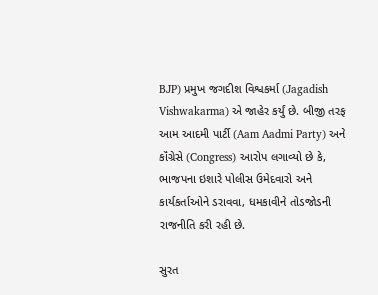BJP) પ્રમુખ જગદીશ વિશ્વકર્મા (Jagadish Vishwakarma) એ જાહેર કર્યું છે. બીજી તરફ આમ આદમી પાર્ટી (Aam Aadmi Party) અને કૉંગ્રેસે (Congress) આરોપ લગાવ્યો છે કે, ભાજપના ઇશારે પોલીસ ઉમેદવારો અને કાર્યકર્તાઓને ડરાવવા, ધમકાવીને તોડજોડની રાજનીતિ કરી રહી છે.

સુરત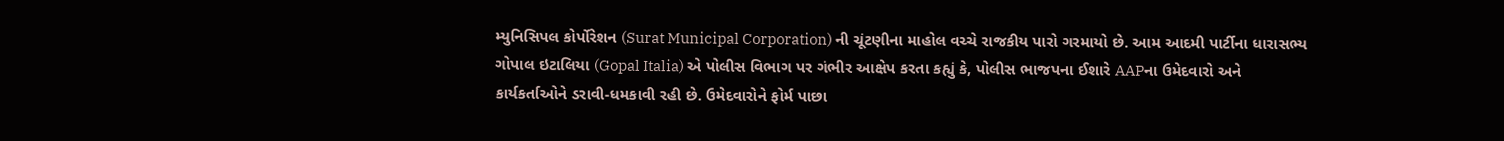મ્યુનિસિપલ કોર્પોરેશન (Surat Municipal Corporation) ની ચૂંટણીના માહોલ વચ્ચે રાજકીય પારો ગરમાયો છે. આમ આદમી પાર્ટીના ધારાસભ્ય ગોપાલ ઇટાલિયા (Gopal Italia) એ પોલીસ વિભાગ પર ગંભીર આક્ષેપ કરતા કહ્યું કે, પોલીસ ભાજપના ઈશારે AAPના ઉમેદવારો અને કાર્યકર્તાઓને ડરાવી-ધમકાવી રહી છે. ઉમેદવારોને ફોર્મ પાછા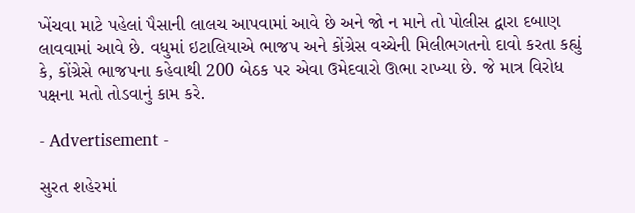ખેંચવા માટે પહેલાં પૈસાની લાલચ આપવામાં આવે છે અને જો ન માને તો પોલીસ દ્વારા દબાણ લાવવામાં આવે છે. વધુમાં ઇટાલિયાએ ભાજપ અને કોંગ્રેસ વચ્ચેની મિલીભગતનો દાવો કરતા કહ્યું કે, કોંગ્રેસે ભાજપના કહેવાથી 200 બેઠક પર એવા ઉમેદવારો ઊભા રાખ્યા છે. જે માત્ર વિરોધ પક્ષના મતો તોડવાનું કામ કરે.

- Advertisement -

સુરત શહેરમાં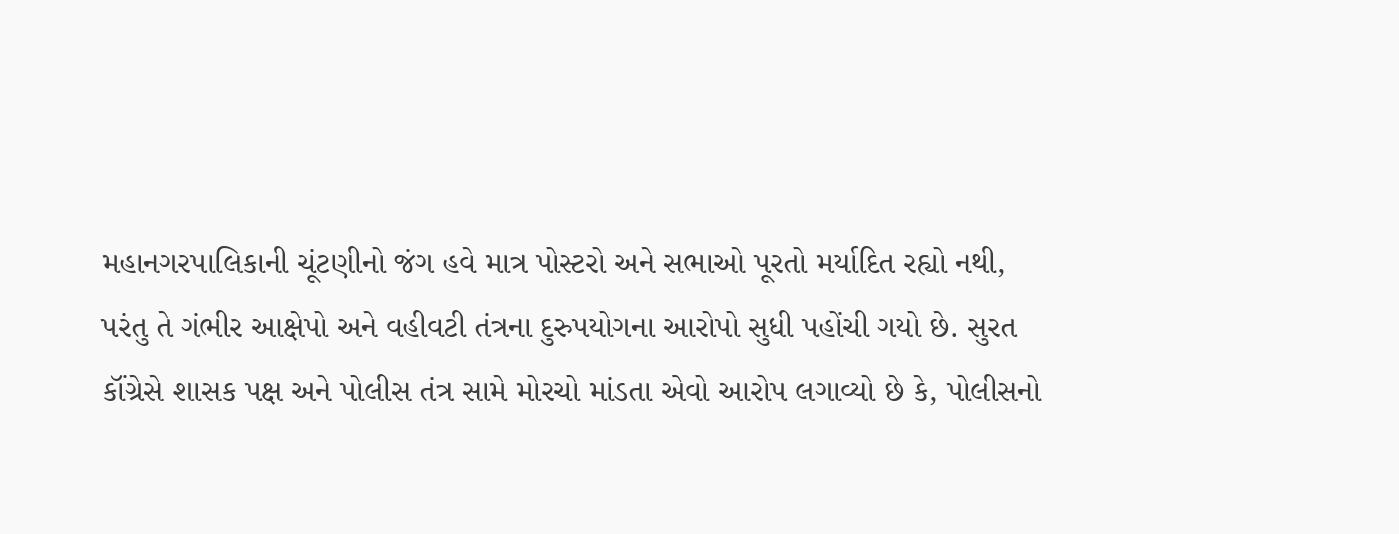મહાનગરપાલિકાની ચૂંટણીનો જંગ હવે માત્ર પોસ્ટરો અને સભાઓ પૂરતો મર્યાદિત રહ્યો નથી, પરંતુ તે ગંભીર આક્ષેપો અને વહીવટી તંત્રના દુરુપયોગના આરોપો સુધી પહોંચી ગયો છે. સુરત કૉંગ્રેસે શાસક પક્ષ અને પોલીસ તંત્ર સામે મોરચો માંડતા એવો આરોપ લગાવ્યો છે કે, પોલીસનો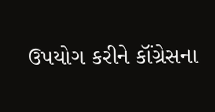ઉપયોગ કરીને કૉંગ્રેસના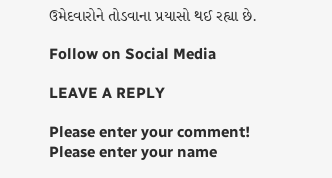ઉમેદવારોને તોડવાના પ્રયાસો થઈ રહ્યા છે.

Follow on Social Media

LEAVE A REPLY

Please enter your comment!
Please enter your name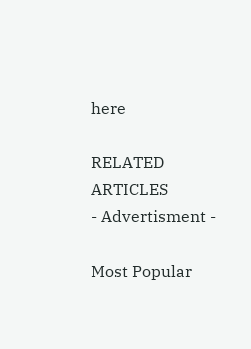here

RELATED ARTICLES
- Advertisment -

Most Popular